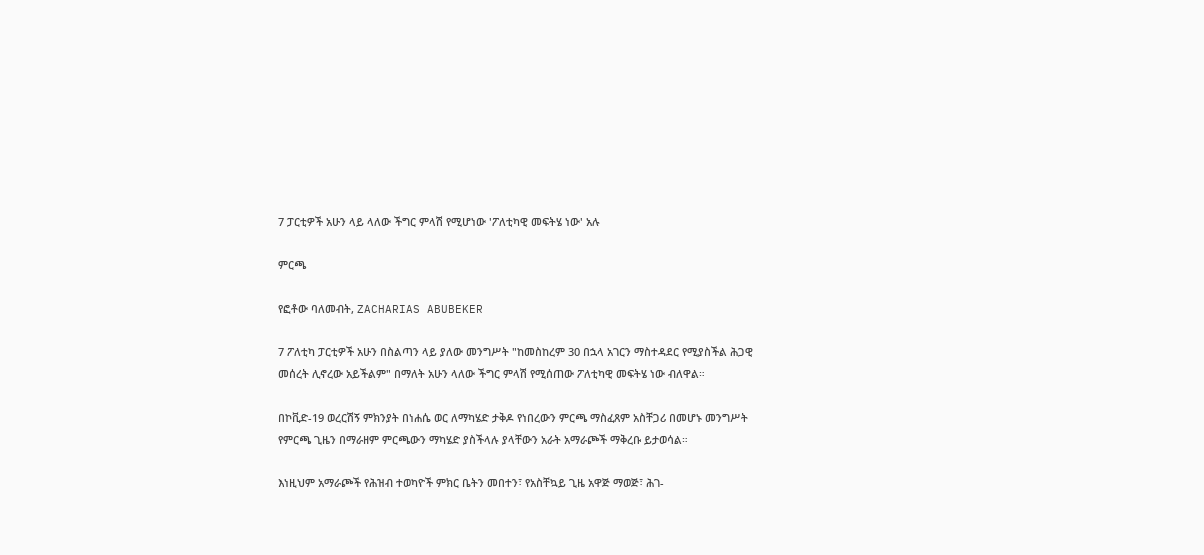7 ፓርቲዎች አሁን ላይ ላለው ችግር ምላሽ የሚሆነው 'ፖለቲካዊ መፍትሄ ነው' አሉ

ምርጫ

የፎቶው ባለመብት, ZACHARIAS ABUBEKER

7 ፖለቲካ ፓርቲዎች አሁን በስልጣን ላይ ያለው መንግሥት "ከመስከረም 30 በኋላ አገርን ማስተዳደር የሚያስችል ሕጋዊ መሰረት ሊኖረው አይችልም" በማለት አሁን ላለው ችግር ምላሽ የሚሰጠው ፖለቲካዊ መፍትሄ ነው ብለዋል።

በኮቪድ-19 ወረርሽኝ ምክንያት በነሐሴ ወር ለማካሄድ ታቅዶ የነበረውን ምርጫ ማስፈጸም አስቸጋሪ በመሆኑ መንግሥት የምርጫ ጊዜን በማራዘም ምርጫውን ማካሄድ ያስችላሉ ያላቸውን አራት አማራጮች ማቅረቡ ይታወሳል።

እነዚህም አማራጮች የሕዝብ ተወካዮች ምክር ቤትን መበተን፣ የአስቸኳይ ጊዜ አዋጅ ማወጅ፣ ሕገ-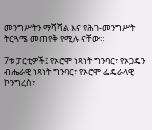መንግሥትን ማሻሻል እና የሕገ-መንግሥት ትርጓሜ መጠየቅ የሚሉ ናቸው።

7ቱ ፓርቲዎች፤ የኦሮሞ ነጻነት ግንባር፣ የኦጋዴን ብሔራዊ ነጻነት ግንባር፣ የኦሮሞ ፌዴራላዊ ኮንግረስ፣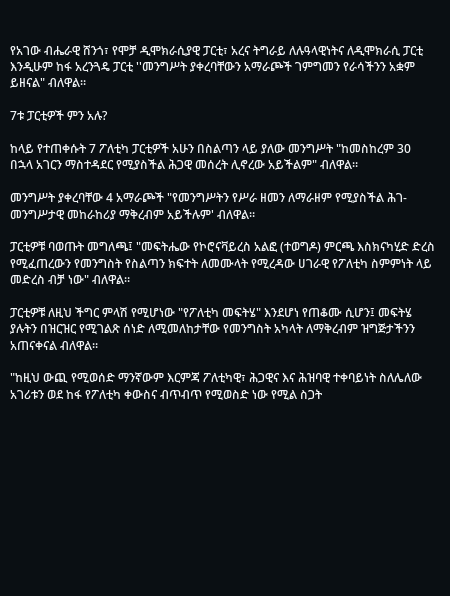የአገው ብሔራዊ ሸንጎ፣ የሞቻ ዲሞክራሲያዊ ፓርቲ፣ አረና ትግራይ ለሉዓላዊነትና ለዲሞክራሲ ፓርቲ እንዲሁም ከፋ አረንጓዴ ፓርቲ ''መንግሥት ያቀረባቸውን አማራጮች ገምግመን የራሳችንን አቋም ይዘናል" ብለዋል።

7ቱ ፓርቲዎች ምን አሉ?

ከላይ የተጠቀሱት 7 ፖለቲካ ፓርቲዎች አሁን በስልጣን ላይ ያለው መንግሥት "ከመስከረም 30 በኋላ አገርን ማስተዳደር የሚያስችል ሕጋዊ መሰረት ሊኖረው አይችልም" ብለዋል።

መንግሥት ያቀረባቸው 4 አማራጮች "የመንግሥትን የሥራ ዘመን ለማራዘም የሚያስችል ሕገ-መንግሥታዊ መከራከሪያ ማቅረብም አይችሉም' ብለዋል።

ፓርቲዎቹ ባወጡት መግለጫ፤ "መፍትሔው የኮሮናቫይረስ አልፎ (ተወግዶ) ምርጫ እስክናካሂድ ድረስ የሚፈጠረውን የመንግስት የስልጣን ክፍተት ለመሙላት የሚረዳው ሀገራዊ የፖለቲካ ስምምነት ላይ መድረስ ብቻ ነው" ብለዋል።

ፓርቲዎቹ ለዚህ ችግር ምላሽ የሚሆነው "የፖለቲካ መፍትሄ" እንደሆነ የጠቆሙ ሲሆን፤ መፍትሄ ያሉትን በዝርዝር የሚገልጽ ሰነድ ለሚመለከታቸው የመንግስት አካላት ለማቅረብም ዝግጅታችንን አጠናቀናል ብለዋል።

"ከዚህ ውጪ የሚወሰድ ማንኛውም እርምጃ ፖለቲካዊ፣ ሕጋዊና እና ሕዝባዊ ተቀባይነት ስለሌለው አገሪቱን ወደ ከፋ የፖለቲካ ቀውስና ብጥብጥ የሚወስድ ነው የሚል ስጋት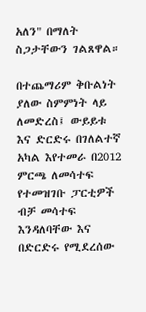አለን" በማለት ስጋታቸውን ገልጸዋል።

በተጨማሪም ቅቡልነት ያለው ስምምነት ላይ ለመድረስ፤ ውይይቱ እና ድርድሩ በገለልተኛ አካል እየተመራ በ2012 ምርጫ ለመሳተፍ የተመዝገቡ ፓርቲዎች ብቻ መሳተፍ እንዳለባቸው እና በድርድሩ የሚደረሰው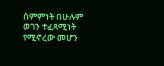ስምምነት በሁሉም ወገን ተፈጻሚነት የሚኖረው መሆን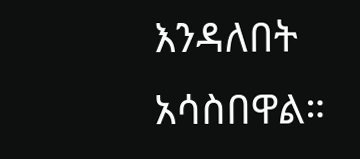እንዳለበት አሳስበዋል።